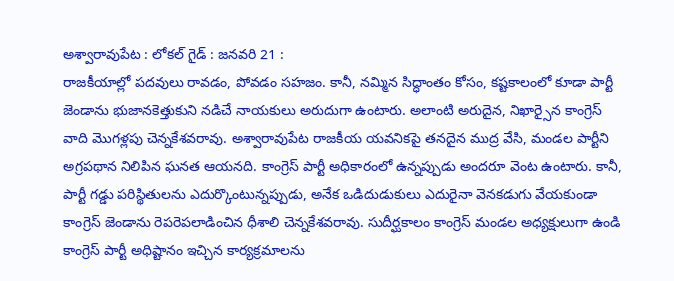అశ్వారావుపేట : లోకల్ గైడ్ : జనవరి 21 :
రాజకీయాల్లో పదవులు రావడం, పోవడం సహజం. కానీ, నమ్మిన సిద్ధాంతం కోసం, కష్టకాలంలో కూడా పార్టీ జెండాను భుజానకెత్తుకుని నడిచే నాయకులు అరుదుగా ఉంటారు. అలాంటి అరుదైన, నిఖార్సైన కాంగ్రెస్ వాది మొగళ్లపు చెన్నకేశవరావు. అశ్వారావుపేట రాజకీయ యవనికపై తనదైన ముద్ర వేసి, మండల పార్టీని అగ్రపథాన నిలిపిన ఘనత ఆయనది. కాంగ్రెస్ పార్టీ అధికారంలో ఉన్నప్పుడు అందరూ వెంట ఉంటారు. కానీ, పార్టీ గడ్డు పరిస్థితులను ఎదుర్కొంటున్నప్పుడు, అనేక ఒడిదుడుకులు ఎదురైనా వెనకడుగు వేయకుండా కాంగ్రెస్ జెండాను రెపరెపలాడించిన ధీశాలి చెన్నకేశవరావు. సుదీర్ఘకాలం కాంగ్రెస్ మండల అధ్యక్షులుగా ఉండి కాంగ్రెస్ పార్టీ అధిష్టానం ఇచ్చిన కార్యక్రమాలను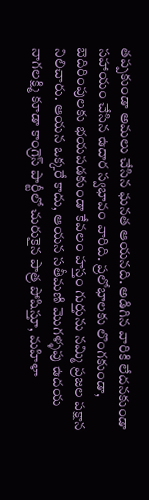తప్పకుండా అమలు చేసిన ఘనత ఆయనది. అడిగిన వారికి లేదనకుండా సహాయం చేసిన ఉదార స్వభావం వారిది. ప్రలోభాలకు లొంగకుండా, బెదిరింపులకు భయపడకుండా కేవలం హస్తం గుర్తును నమ్మి ప్రజల పక్షాన నిలిచారు. ఆయన ఒక్కరే కాదు, ఆయన సతీమణి మొగళ్ళపు ఉదయ నాగలక్ష్మి కూడా కాంగ్రెస్ పార్టీలో చురుకైన పాత్ర పోషిస్తూ, మహిళా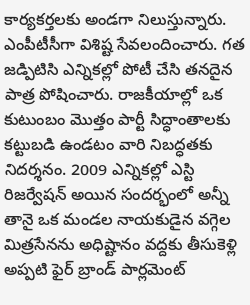కార్యకర్తలకు అండగా నిలుస్తున్నారు. ఎంపీటీసీగా విశిష్ట సేవలందించారు. గత జడ్పిటిసి ఎన్నికల్లో పోటీ చేసి తనదైన పాత్ర పోషించారు. రాజకీయాల్లో ఒక కుటుంబం మొత్తం పార్టీ సిద్ధాంతాలకు కట్టుబడి ఉండటం వారి నిబద్ధతకు నిదర్శనం. 2009 ఎన్నికల్లో ఎస్టి రిజర్వేషన్ అయిన సందర్భంలో అన్నీ తానై ఒక మండల నాయకుడైన వగ్గెల మిత్రసేనను అధిష్టానం వద్దకు తీసుకెళ్లి అప్పటి ఫైర్ బ్రాండ్ పార్లమెంట్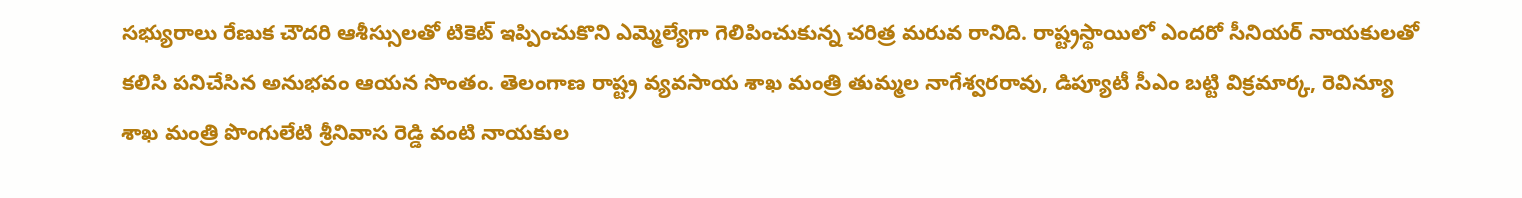సభ్యురాలు రేణుక చౌదరి ఆశీస్సులతో టికెట్ ఇప్పించుకొని ఎమ్మెల్యేగా గెలిపించుకున్న చరిత్ర మరువ రానిది. రాష్ట్రస్థాయిలో ఎందరో సీనియర్ నాయకులతో కలిసి పనిచేసిన అనుభవం ఆయన సొంతం. తెలంగాణ రాష్ట్ర వ్యవసాయ శాఖ మంత్రి తుమ్మల నాగేశ్వరరావు, డిప్యూటీ సీఎం బట్టి విక్రమార్క, రెవిన్యూ శాఖ మంత్రి పొంగులేటి శ్రీనివాస రెడ్డి వంటి నాయకుల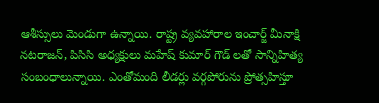ఆశీస్సులు మెండుగా ఉన్నాయి. రాష్ట్ర వ్యవహారాల ఇంచార్జ్ మీనాక్షి నటరాజన్, పిసిసి అధ్యక్షులు మహేష్ కుమార్ గౌడ్ లతో సాన్నిహిత్య సంబంధాలున్నాయి. ఎంతోమంది లీడర్లు వర్గపోరును ప్రోత్సహిస్తూ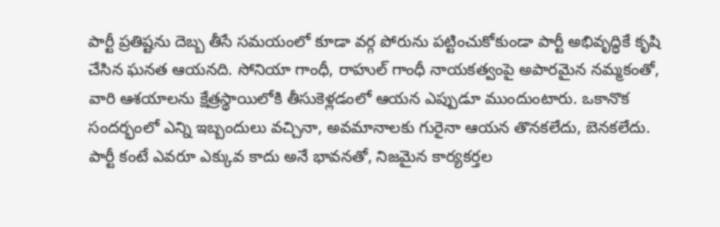పార్టీ ప్రతిష్టను దెబ్బ తీసే సమయంలో కూడా వర్గ పోరును పట్టించుకోకుండా పార్టీ అభివృద్ధికే కృషి చేసిన ఘనత ఆయనది. సోనియా గాంధీ, రాహుల్ గాంధీ నాయకత్వంపై అపారమైన నమ్మకంతో, వారి ఆశయాలను క్షేత్రస్థాయిలోకి తీసుకెళ్లడంలో ఆయన ఎప్పుడూ ముందుంటారు. ఒకానొక సందర్భంలో ఎన్ని ఇబ్బందులు వచ్చినా, అవమానాలకు గురైనా ఆయన తొనకలేదు, బెనకలేదు. పార్టీ కంటే ఎవరూ ఎక్కువ కాదు అనే భావనతో, నిజమైన కార్యకర్తల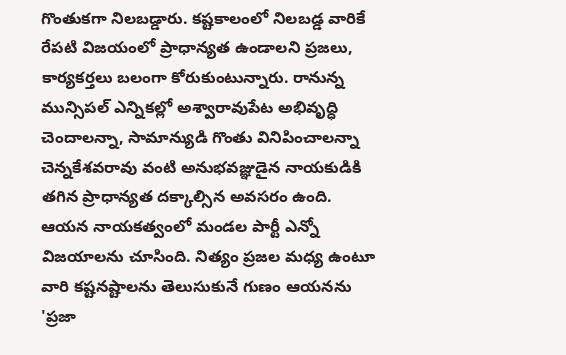గొంతుకగా నిలబడ్డారు. కష్టకాలంలో నిలబడ్డ వారికే రేపటి విజయంలో ప్రాధాన్యత ఉండాలని ప్రజలు, కార్యకర్తలు బలంగా కోరుకుంటున్నారు. రానున్న మున్సిపల్ ఎన్నికల్లో అశ్వారావుపేట అభివృద్ధి చెందాలన్నా, సామాన్యుడి గొంతు వినిపించాలన్నా చెన్నకేశవరావు వంటి అనుభవజ్ఞుడైన నాయకుడికి తగిన ప్రాధాన్యత దక్కాల్సిన అవసరం ఉంది. ఆయన నాయకత్వంలో మండల పార్టీ ఎన్నో విజయాలను చూసింది. నిత్యం ప్రజల మధ్య ఉంటూ వారి కష్టనష్టాలను తెలుసుకునే గుణం ఆయనను 'ప్రజా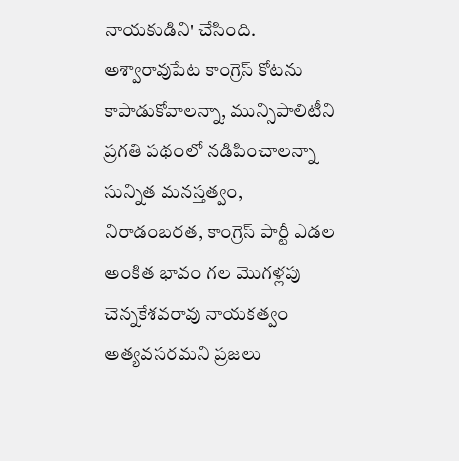నాయకుడిని' చేసింది. అశ్వారావుపేట కాంగ్రెస్ కోటను కాపాడుకోవాలన్నా, మున్సిపాలిటీని ప్రగతి పథంలో నడిపించాలన్నా సున్నిత మనస్తత్వం, నిరాడంబరత, కాంగ్రెస్ పార్టీ ఎడల అంకిత భావం గల మొగళ్లపు చెన్నకేశవరావు నాయకత్వం అత్యవసరమని ప్రజలు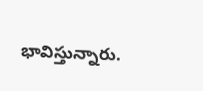భావిస్తున్నారు.